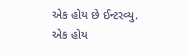એક હોય છે ઈન્ટરવ્યુ. એક હોય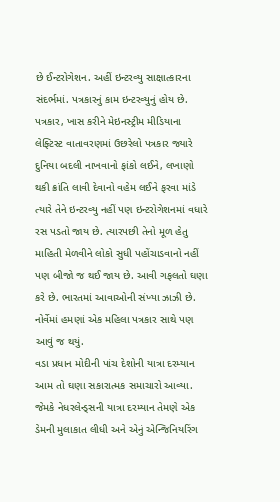છે ઈન્ટરોગેશન. અહીં ઇન્ટરવ્યુ સાક્ષાત્કારના સંદર્ભમાં. પત્રકારનું કામ ઇન્ટરવ્યુનું હોય છે. પત્રકાર, ખાસ કરીને મેઇનસ્ટ્રીમ મીડિયાના લેફ્ટિસ્ટ વાતાવરણમાં ઉછરેલો પત્રકાર જ્યારે દુનિયા બદલી નાખવાનો ફાંકો લઈને, લખાણો થકી ક્રાંતિ લાવી દેવાનો વહેમ લઈને ફરવા માંડે ત્યારે તેને ઇન્ટરવ્યુ નહીં પણ ઇન્ટરોગેશનમાં વધારે રસ પડતો જાય છે. ત્યારપછી તેનો મૂળ હેતુ માહિતી મેળવીને લોકો સુધી પહોંચાડવાનો નહીં પણ બીજો જ થઈ જાય છે. આવી ગફલતો ઘણા કરે છે. ભારતમાં આવાઓની સંખ્યા ઝાઝી છે. નોર્વેમાં હમણાં એક મહિલા પત્રકાર સાથે પણ આવું જ થયું.
વડા પ્રધાન મોદીની પાંચ દેશોની યાત્રા દરમ્યાન આમ તો ઘણા સકારાત્મક સમાચારો આવ્યા. જેમકે નેધરલેન્ડ્સની યાત્રા દરમ્યાન તેમણે એક ડેમની મુલાકાત લીધી અને એનું એન્જિનિયરિંગ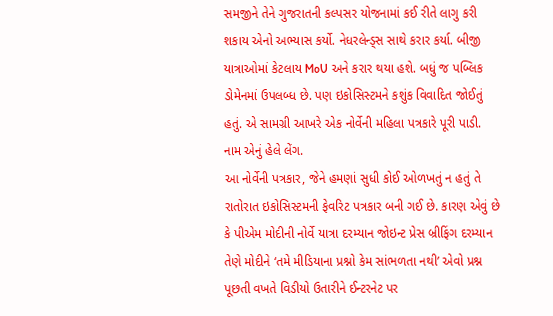સમજીને તેને ગુજરાતની કલ્પસર યોજનામાં કઈ રીતે લાગુ કરી શકાય એનો અભ્યાસ કર્યો. નેધરલેન્ડ્સ સાથે કરાર કર્યા. બીજી યાત્રાઓમાં કેટલાય MoU અને કરાર થયા હશે. બધું જ પબ્લિક ડોમેનમાં ઉપલબ્ધ છે. પણ ઇકોસિસ્ટમને કશુંક વિવાદિત જોઈતું હતું. એ સામગ્રી આખરે એક નોર્વેની મહિલા પત્રકારે પૂરી પાડી. નામ એનું હેલે લેંગ.
આ નોર્વેની પત્રકાર, જેને હમણાં સુધી કોઈ ઓળખતું ન હતું તે રાતોરાત ઇકોસિસ્ટમની ફેવરિટ પત્રકાર બની ગઈ છે. કારણ એવું છે કે પીએમ મોદીની નોર્વે યાત્રા દરમ્યાન જોઇન્ટ પ્રેસ બ્રીફિંગ દરમ્યાન તેણે મોદીને ‘તમે મીડિયાના પ્રશ્નો કેમ સાંભળતા નથી’ એવો પ્રશ્ન પૂછતી વખતે વિડીયો ઉતારીને ઈન્ટરનેટ પર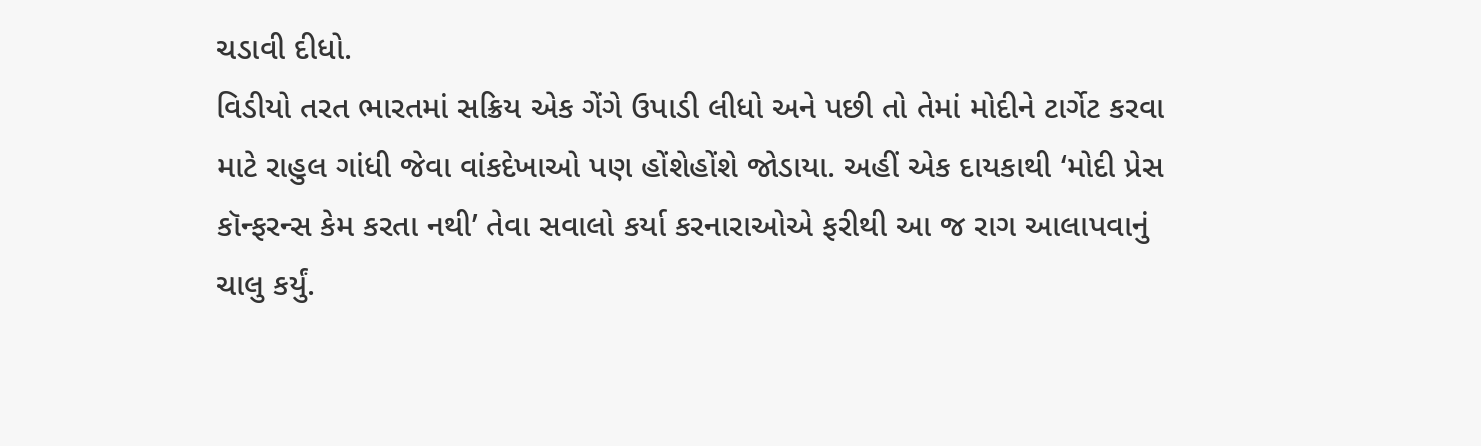ચડાવી દીધો.
વિડીયો તરત ભારતમાં સક્રિય એક ગેંગે ઉપાડી લીધો અને પછી તો તેમાં મોદીને ટાર્ગેટ કરવા માટે રાહુલ ગાંધી જેવા વાંકદેખાઓ પણ હોંશેહોંશે જોડાયા. અહીં એક દાયકાથી ‘મોદી પ્રેસ કૉન્ફરન્સ કેમ કરતા નથી’ તેવા સવાલો કર્યા કરનારાઓએ ફરીથી આ જ રાગ આલાપવાનું ચાલુ કર્યું.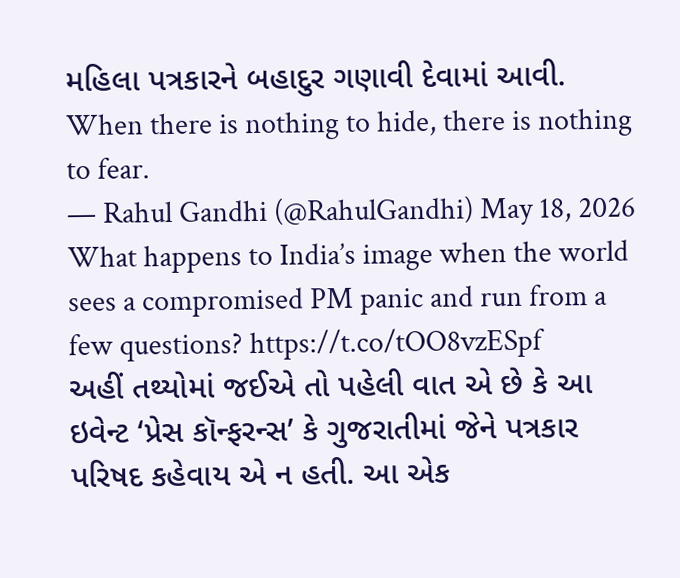મહિલા પત્રકારને બહાદુર ગણાવી દેવામાં આવી.
When there is nothing to hide, there is nothing to fear.
— Rahul Gandhi (@RahulGandhi) May 18, 2026
What happens to India’s image when the world sees a compromised PM panic and run from a few questions? https://t.co/tOO8vzESpf
અહીં તથ્યોમાં જઈએ તો પહેલી વાત એ છે કે આ ઇવેન્ટ ‘પ્રેસ કૉન્ફરન્સ’ કે ગુજરાતીમાં જેને પત્રકાર પરિષદ કહેવાય એ ન હતી. આ એક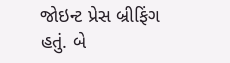જોઇન્ટ પ્રેસ બ્રીફિંગ હતું. બે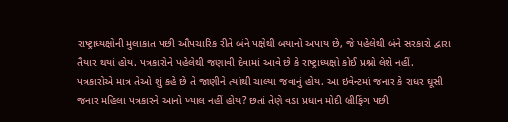રાષ્ટ્રાધ્યક્ષોની મુલાકાત પછી ઔપચારિક રીતે બંને પક્ષેથી બયાનો અપાય છે, જે પહેલેથી બંને સરકારો દ્વારા તૈયાર થયાં હોય. પત્રકારોને પહેલેથી જણાવી દેવામાં આવે છે કે રાષ્ટ્રાધ્યક્ષો કોઈ પ્રશ્નો લેશે નહીં. પત્રકારોએ માત્ર તેઓ શું કહે છે તે જાણીને ત્યાંથી ચાલ્યા જવાનું હોય. આ ઇવેન્ટમાં જનાર કે રાધર ઘૂસી જનાર મહિલા પત્રકારને આનો ખ્યાલ નહીં હોય? છતાં તેણે વડા પ્રધાન મોદી બ્રીફિંગ પછી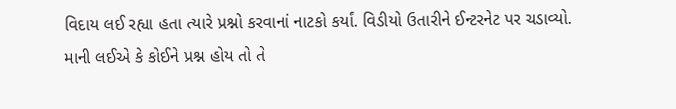વિદાય લઈ રહ્યા હતા ત્યારે પ્રશ્નો કરવાનાં નાટકો કર્યાં. વિડીયો ઉતારીને ઈન્ટરનેટ પર ચડાવ્યો.
માની લઈએ કે કોઈને પ્રશ્ન હોય તો તે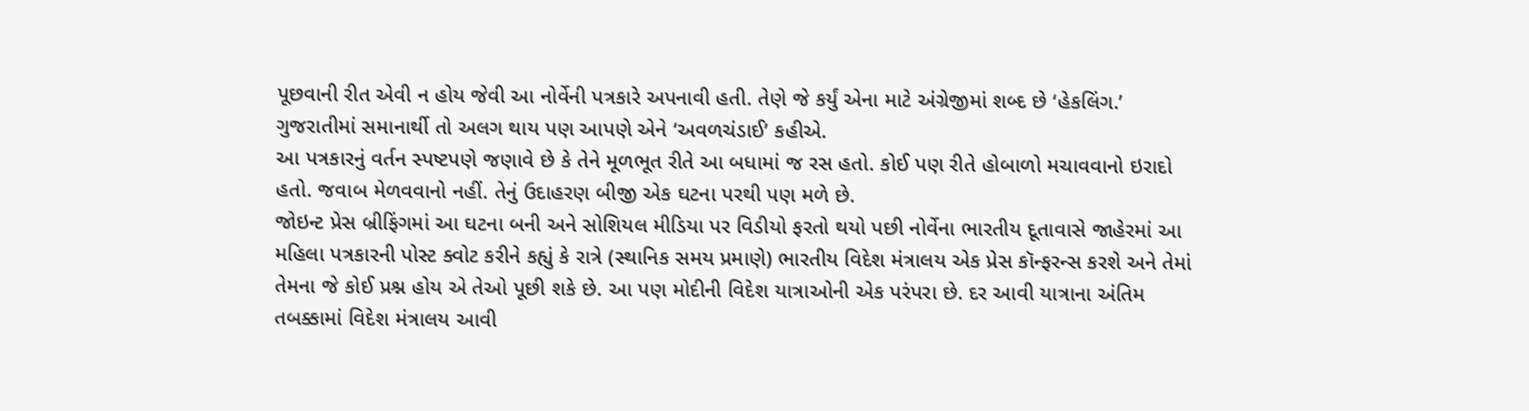પૂછવાની રીત એવી ન હોય જેવી આ નોર્વેની પત્રકારે અપનાવી હતી. તેણે જે કર્યું એના માટે અંગ્રેજીમાં શબ્દ છે ‘હેકલિંગ.’ ગુજરાતીમાં સમાનાર્થી તો અલગ થાય પણ આપણે એને ‘અવળચંડાઈ’ કહીએ.
આ પત્રકારનું વર્તન સ્પષ્ટપણે જણાવે છે કે તેને મૂળભૂત રીતે આ બધામાં જ રસ હતો. કોઈ પણ રીતે હોબાળો મચાવવાનો ઇરાદો હતો. જવાબ મેળવવાનો નહીં. તેનું ઉદાહરણ બીજી એક ઘટના પરથી પણ મળે છે.
જોઇન્ટ પ્રેસ બ્રીફિંગમાં આ ઘટના બની અને સોશિયલ મીડિયા પર વિડીયો ફરતો થયો પછી નોર્વેના ભારતીય દૂતાવાસે જાહેરમાં આ મહિલા પત્રકારની પોસ્ટ ક્વોટ કરીને કહ્યું કે રાત્રે (સ્થાનિક સમય પ્રમાણે) ભારતીય વિદેશ મંત્રાલય એક પ્રેસ કૉન્ફરન્સ કરશે અને તેમાં તેમના જે કોઈ પ્રશ્ન હોય એ તેઓ પૂછી શકે છે. આ પણ મોદીની વિદેશ યાત્રાઓની એક પરંપરા છે. દર આવી યાત્રાના અંતિમ તબક્કામાં વિદેશ મંત્રાલય આવી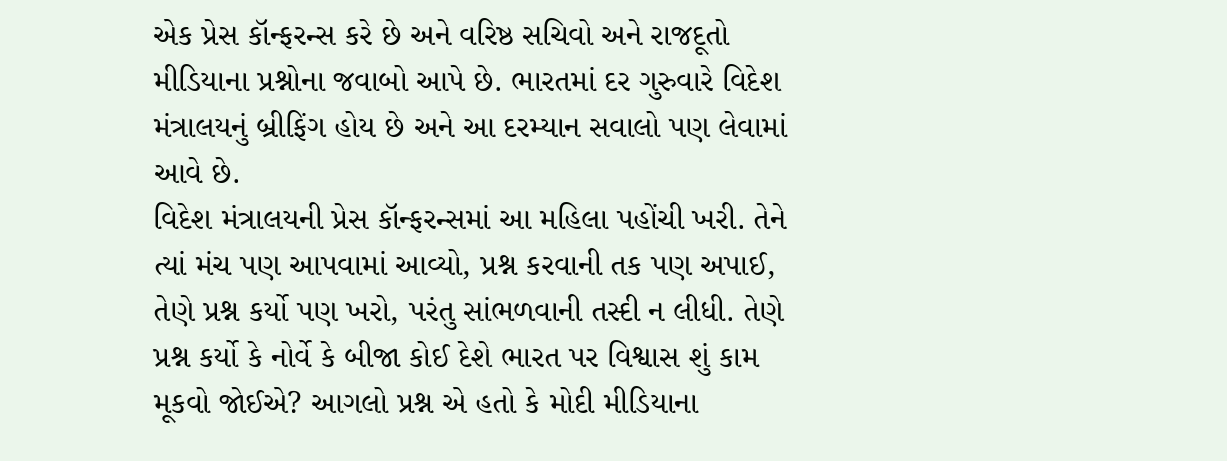એક પ્રેસ કૉન્ફરન્સ કરે છે અને વરિષ્ઠ સચિવો અને રાજદૂતો મીડિયાના પ્રશ્નોના જવાબો આપે છે. ભારતમાં દર ગુરુવારે વિદેશ મંત્રાલયનું બ્રીફિંગ હોય છે અને આ દરમ્યાન સવાલો પણ લેવામાં આવે છે.
વિદેશ મંત્રાલયની પ્રેસ કૉન્ફરન્સમાં આ મહિલા પહોંચી ખરી. તેને ત્યાં મંચ પણ આપવામાં આવ્યો, પ્રશ્ન કરવાની તક પણ અપાઈ, તેણે પ્રશ્ન કર્યો પણ ખરો, પરંતુ સાંભળવાની તસ્દી ન લીધી. તેણે પ્રશ્ન કર્યો કે નોર્વે કે બીજા કોઈ દેશે ભારત પર વિશ્વાસ શું કામ મૂકવો જોઈએ? આગલો પ્રશ્ન એ હતો કે મોદી મીડિયાના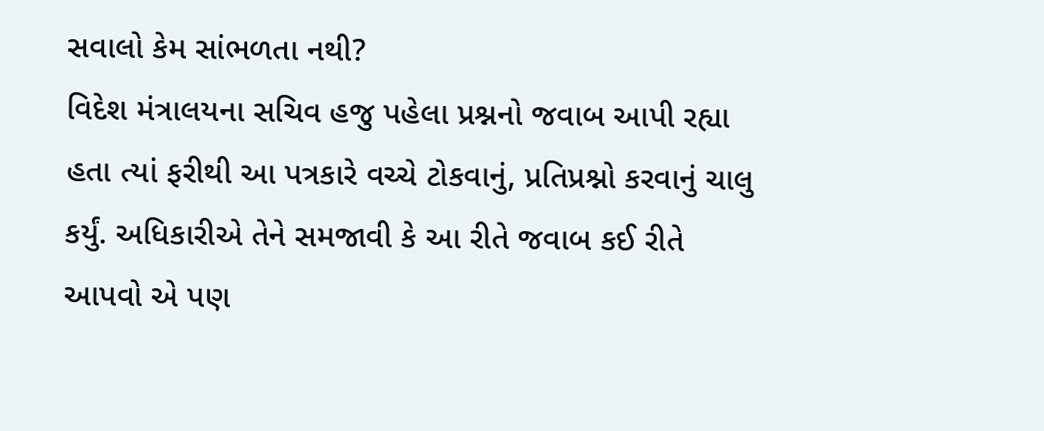સવાલો કેમ સાંભળતા નથી?
વિદેશ મંત્રાલયના સચિવ હજુ પહેલા પ્રશ્નનો જવાબ આપી રહ્યા હતા ત્યાં ફરીથી આ પત્રકારે વચ્ચે ટોકવાનું, પ્રતિપ્રશ્નો કરવાનું ચાલુ કર્યું. અધિકારીએ તેને સમજાવી કે આ રીતે જવાબ કઈ રીતે આપવો એ પણ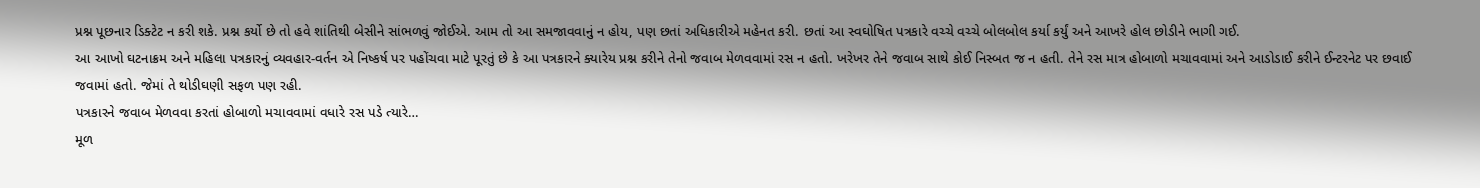પ્રશ્ન પૂછનાર ડિક્ટેટ ન કરી શકે. પ્રશ્ન કર્યો છે તો હવે શાંતિથી બેસીને સાંભળવું જોઈએ. આમ તો આ સમજાવવાનું ન હોય, પણ છતાં અધિકારીએ મહેનત કરી. છતાં આ સ્વઘોષિત પત્રકારે વચ્ચે વચ્ચે બોલબોલ કર્યા કર્યું અને આખરે હોલ છોડીને ભાગી ગઈ.
આ આખો ઘટનાક્રમ અને મહિલા પત્રકારનું વ્યવહાર-વર્તન એ નિષ્કર્ષ પર પહોંચવા માટે પૂરતું છે કે આ પત્રકારને ક્યારેય પ્રશ્ન કરીને તેનો જવાબ મેળવવામાં રસ ન હતો. ખરેખર તેને જવાબ સાથે કોઈ નિસ્બત જ ન હતી. તેને રસ માત્ર હોબાળો મચાવવામાં અને આડોડાઈ કરીને ઈન્ટરનેટ પર છવાઈ જવામાં હતો. જેમાં તે થોડીઘણી સફળ પણ રહી.
પત્રકારને જવાબ મેળવવા કરતાં હોબાળો મચાવવામાં વધારે રસ પડે ત્યારે…
મૂળ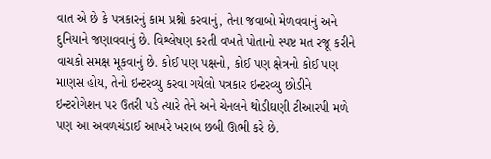વાત એ છે કે પત્રકારનું કામ પ્રશ્નો કરવાનું, તેના જવાબો મેળવવાનું અને દુનિયાને જણાવવાનું છે. વિશ્લેષણ કરતી વખતે પોતાનો સ્પષ્ટ મત રજૂ કરીને વાચકો સમક્ષ મૂકવાનું છે. કોઈ પણ પક્ષનો, કોઈ પણ ક્ષેત્રનો કોઈ પણ માણસ હોય, તેનો ઇન્ટરવ્યુ કરવા ગયેલો પત્રકાર ઇન્ટરવ્યુ છોડીને ઇન્ટરોગેશન પર ઉતરી પડે ત્યારે તેને અને ચેનલને થોડીઘણી ટીઆરપી મળે પણ આ અવળચંડાઈ આખરે ખરાબ છબી ઊભી કરે છે.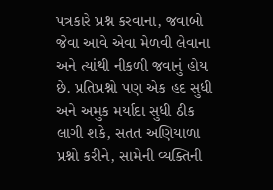પત્રકારે પ્રશ્ન કરવાના, જવાબો જેવા આવે એવા મેળવી લેવાના અને ત્યાંથી નીકળી જવાનું હોય છે. પ્રતિપ્રશ્નો પણ એક હદ સુધી અને અમુક મર્યાદા સુધી ઠીક લાગી શકે, સતત અણિયાળા પ્રશ્નો કરીને, સામેની વ્યક્તિની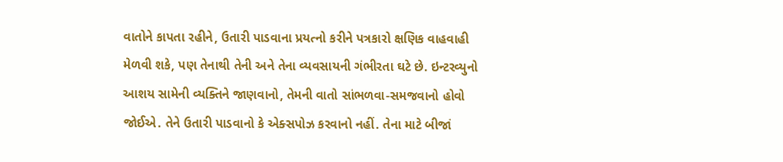વાતોને કાપતા રહીને, ઉતારી પાડવાના પ્રયત્નો કરીને પત્રકારો ક્ષણિક વાહવાહી મેળવી શકે, પણ તેનાથી તેની અને તેના વ્યવસાયની ગંભીરતા ઘટે છે. ઇન્ટરવ્યુનો આશય સામેની વ્યક્તિને જાણવાનો, તેમની વાતો સાંભળવા-સમજવાનો હોવો જોઈએ. તેને ઉતારી પાડવાનો કે એક્સપોઝ કરવાનો નહીં. તેના માટે બીજાં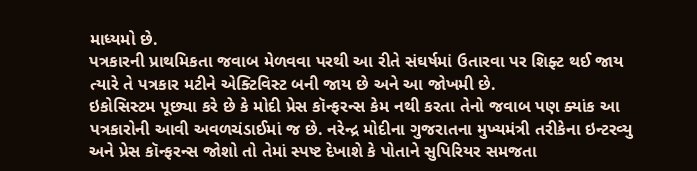માધ્યમો છે.
પત્રકારની પ્રાથમિકતા જવાબ મેળવવા પરથી આ રીતે સંઘર્ષમાં ઉતારવા પર શિફ્ટ થઈ જાય ત્યારે તે પત્રકાર મટીને એક્ટિવિસ્ટ બની જાય છે અને આ જોખમી છે.
ઇકોસિસ્ટમ પૂછ્યા કરે છે કે મોદી પ્રેસ કૉન્ફરન્સ કેમ નથી કરતા તેનો જવાબ પણ ક્યાંક આ પત્રકારોની આવી અવળચંડાઈમાં જ છે. નરેન્દ્ર મોદીના ગુજરાતના મુખ્યમંત્રી તરીકેના ઇન્ટરવ્યુ અને પ્રેસ કૉન્ફરન્સ જોશો તો તેમાં સ્પષ્ટ દેખાશે કે પોતાને સુપિરિયર સમજતા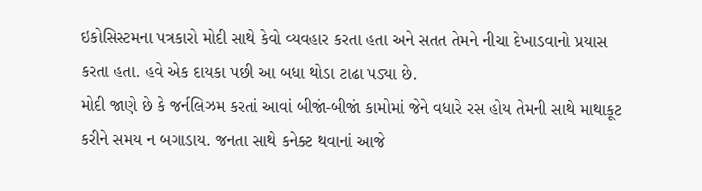ઇકોસિસ્ટમના પત્રકારો મોદી સાથે કેવો વ્યવહાર કરતા હતા અને સતત તેમને નીચા દેખાડવાનો પ્રયાસ કરતા હતા. હવે એક દાયકા પછી આ બધા થોડા ટાઢા પડ્યા છે.
મોદી જાણે છે કે જર્નલિઝમ કરતાં આવાં બીજાં-બીજાં કામોમાં જેને વધારે રસ હોય તેમની સાથે માથાકૂટ કરીને સમય ન બગાડાય. જનતા સાથે કનેક્ટ થવાનાં આજે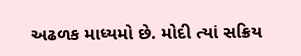અઢળક માધ્યમો છે. મોદી ત્યાં સક્રિય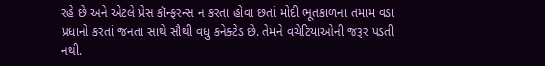રહે છે અને એટલે પ્રેસ કૉન્ફરન્સ ન કરતા હોવા છતાં મોદી ભૂતકાળના તમામ વડા પ્રધાનો કરતાં જનતા સાથે સૌથી વધુ કનેક્ટેડ છે. તેમને વચેટિયાઓની જરૂર પડતી નથી.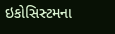ઇકોસિસ્ટમના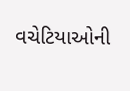વચેટિયાઓની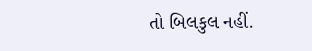તો બિલકુલ નહીં.